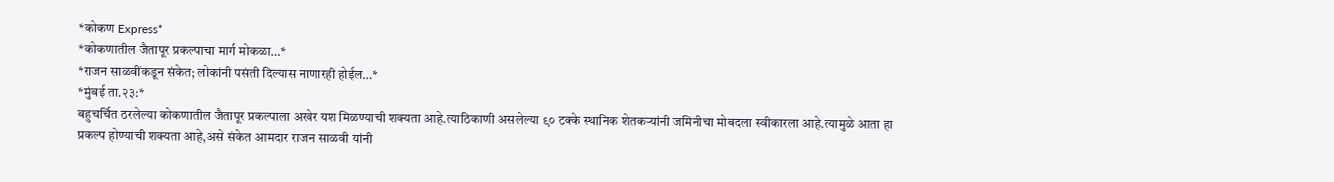*कोकण Express*
*कोकणातील जैतापूर प्रकल्पाचा मार्ग मोकळा…*
*राजन साळवींकडून संकेत; लोकांनी पसंती दिल्यास नाणारही होईल…*
*मुंबई ता.२३:*
बहुचर्चित ठरलेल्या कोकणातील जैतापूर प्रकल्पाला अखेर यश मिळण्याची शक्यता आहे.त्याठिकाणी असलेल्या ९० टक्के स्थानिक शेतकऱ्यांनी जमिनीचा मोबदला स्वीकारला आहे.त्यामुळे आता हा प्रकल्प होण्याची शक्यता आहे,असे संकेत आमदार राजन साळवी यांनी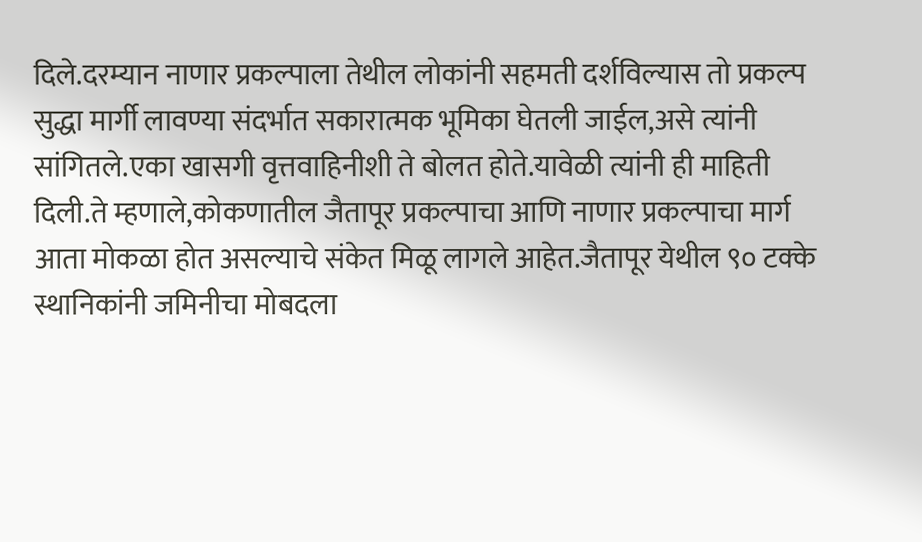दिले.दरम्यान नाणार प्रकल्पाला तेथील लोकांनी सहमती दर्शविल्यास तो प्रकल्प सुद्धा मार्गी लावण्या संदर्भात सकारात्मक भूमिका घेतली जाईल,असे त्यांनी सांगितले.एका खासगी वृत्तवाहिनीशी ते बोलत होते.यावेळी त्यांनी ही माहिती दिली.ते म्हणाले,कोकणातील जैतापूर प्रकल्पाचा आणि नाणार प्रकल्पाचा मार्ग आता मोकळा होत असल्याचे संकेत मिळू लागले आहेत.जैतापूर येथील ९० टक्के स्थानिकांनी जमिनीचा मोबदला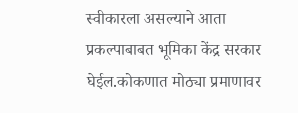स्वीकारला असल्याने आता प्रकल्पाबाबत भूमिका केंद्र सरकार घेईल.कोकणात मोठ्या प्रमाणावर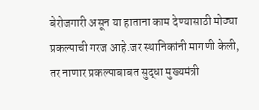बेरोजगारी असून या हाताना काम देण्यासाठी मोठ्या प्रकल्पाची गरज आहे.जर स्थानिकांनी मागणी केली, तर नाणार प्रकल्पाबाबत सुद्धा मुख्यमंत्री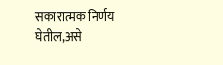सकारात्मक निर्णय घेतील,असे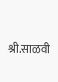श्री.साळवी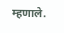म्हणाले.